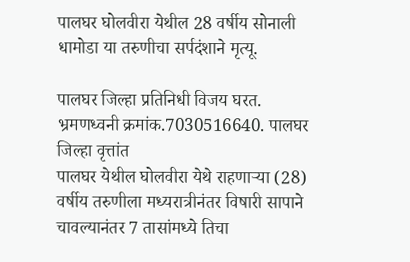पालघर घोलवीरा येथील 28 वर्षीय सोनाली धामोडा या तरुणीचा सर्पदंशाने मृत्यू.

पालघर जिल्हा प्रतिनिधी विजय घरत. भ्रमणध्वनी क्रमांक.7030516640. पालघर जिल्हा वृत्तांत
पालघर येथील घोलवीरा येथे राहणाऱ्या (28) वर्षीय तरुणीला मध्यरात्रीनंतर विषारी सापाने चावल्यानंतर 7 तासांमध्ये तिचा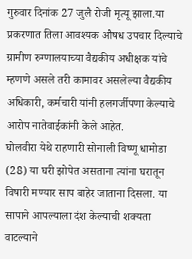गुरुवार दिनांक 27 जुलै रोजी मृत्यू झाला.या प्रकरणात तिला आवश्यक औषध उपचार दिल्याचे ग्रामीण रुग्णालयाच्या वैद्यकीय अधीक्षक यांचे म्हणणे असले तरी कामावर असलेल्या वैद्यकीय अधिकारी, कर्मचारी यांनी हलगर्जीपणा केल्याचे आरोप नातेवाईकांनी केले आहेत.
घोलवीरा येथे राहणारी सोनाली विष्णू धामोडा (28) या घरी झोपेत असताना त्यांना घरातून विषारी मण्यार साप बाहेर जाताना दिसला. या सापाने आपल्याला दंश केल्याची शक्यता वाटल्याने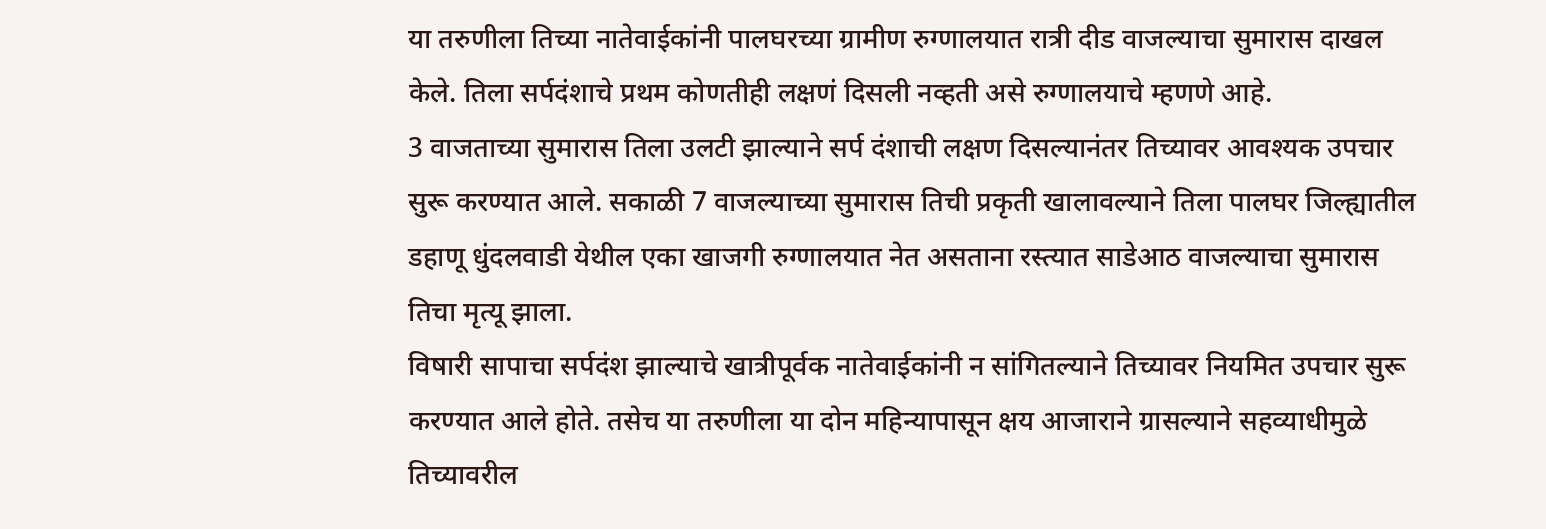या तरुणीला तिच्या नातेवाईकांनी पालघरच्या ग्रामीण रुग्णालयात रात्री दीड वाजल्याचा सुमारास दाखल केले. तिला सर्पदंशाचे प्रथम कोणतीही लक्षणं दिसली नव्हती असे रुग्णालयाचे म्हणणे आहे.
3 वाजताच्या सुमारास तिला उलटी झाल्याने सर्प दंशाची लक्षण दिसल्यानंतर तिच्यावर आवश्यक उपचार सुरू करण्यात आले. सकाळी 7 वाजल्याच्या सुमारास तिची प्रकृती खालावल्याने तिला पालघर जिल्ह्यातील डहाणू धुंदलवाडी येथील एका खाजगी रुग्णालयात नेत असताना रस्त्यात साडेआठ वाजल्याचा सुमारास तिचा मृत्यू झाला.
विषारी सापाचा सर्पदंश झाल्याचे खात्रीपूर्वक नातेवाईकांनी न सांगितल्याने तिच्यावर नियमित उपचार सुरू करण्यात आले होते. तसेच या तरुणीला या दोन महिन्यापासून क्षय आजाराने ग्रासल्याने सहव्याधीमुळे तिच्यावरील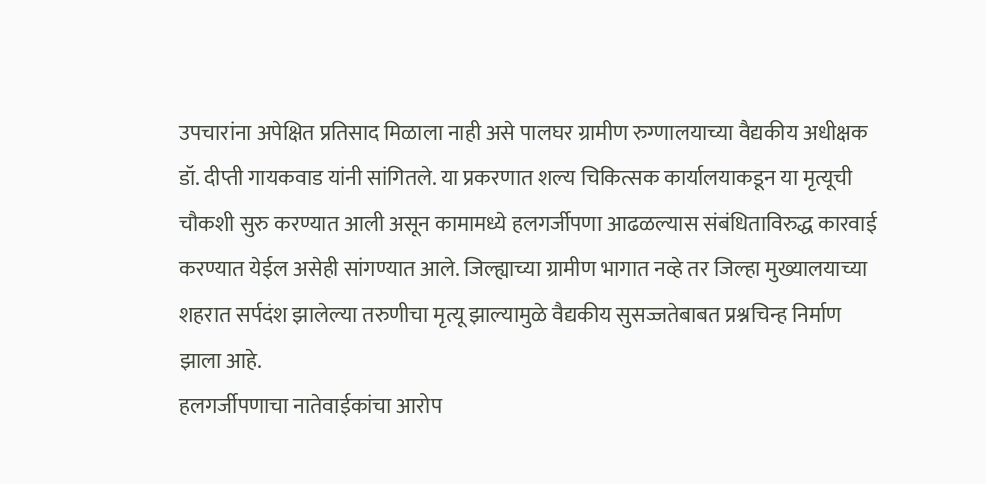उपचारांना अपेक्षित प्रतिसाद मिळाला नाही असे पालघर ग्रामीण रुग्णालयाच्या वैद्यकीय अधीक्षक डॉ. दीप्ती गायकवाड यांनी सांगितले. या प्रकरणात शल्य चिकित्सक कार्यालयाकडून या मृत्यूची चौकशी सुरु करण्यात आली असून कामामध्ये हलगर्जीपणा आढळल्यास संबंधिताविरुद्ध कारवाई करण्यात येईल असेही सांगण्यात आले. जिल्ह्याच्या ग्रामीण भागात नव्हे तर जिल्हा मुख्यालयाच्या शहरात सर्पदंश झालेल्या तरुणीचा मृत्यू झाल्यामुळे वैद्यकीय सुसज्जतेबाबत प्रश्नचिन्ह निर्माण झाला आहे.
हलगर्जीपणाचा नातेवाईकांचा आरोप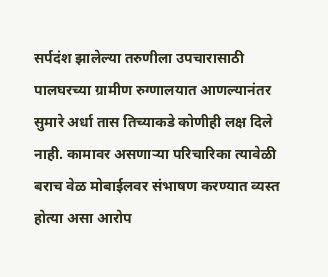सर्पदंश झालेल्या तरुणीला उपचारासाठी पालघरच्या ग्रामीण रुग्णालयात आणल्यानंतर सुमारे अर्धा तास तिच्याकडे कोणीही लक्ष दिले नाही. कामावर असणाऱ्या परिचारिका त्यावेळी बराच वेळ मोबाईलवर संभाषण करण्यात व्यस्त होत्या असा आरोप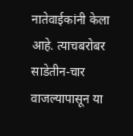नातेवाईकांनी केला आहे. त्याचबरोबर साडेतीन-चार वाजल्यापासून या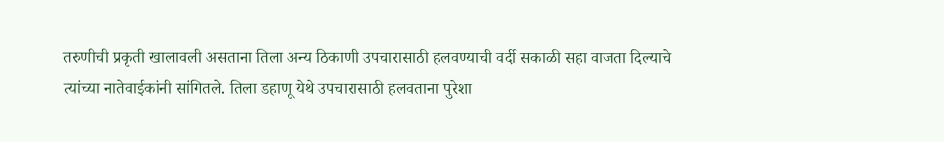तरुणीची प्रकृती खालावली असताना तिला अन्य ठिकाणी उपचारासाठी हलवण्याची वर्दी सकाळी सहा वाजता दिल्याचे त्यांच्या नातेवाईकांनी सांगितले. तिला डहाणू येथे उपचारासाठी हलवताना पुरेशा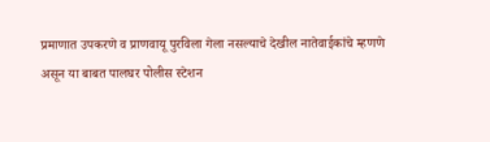प्रमाणात उपकरणे व प्राणवायू पुरविला गेला नसल्याचे देखील नातेवाईकांचे म्हणणे असून या बाबत पालघर पोलीस स्टेशन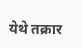येथे तक्रार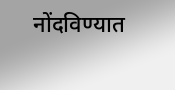नोंदविण्यात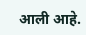आली आहे.